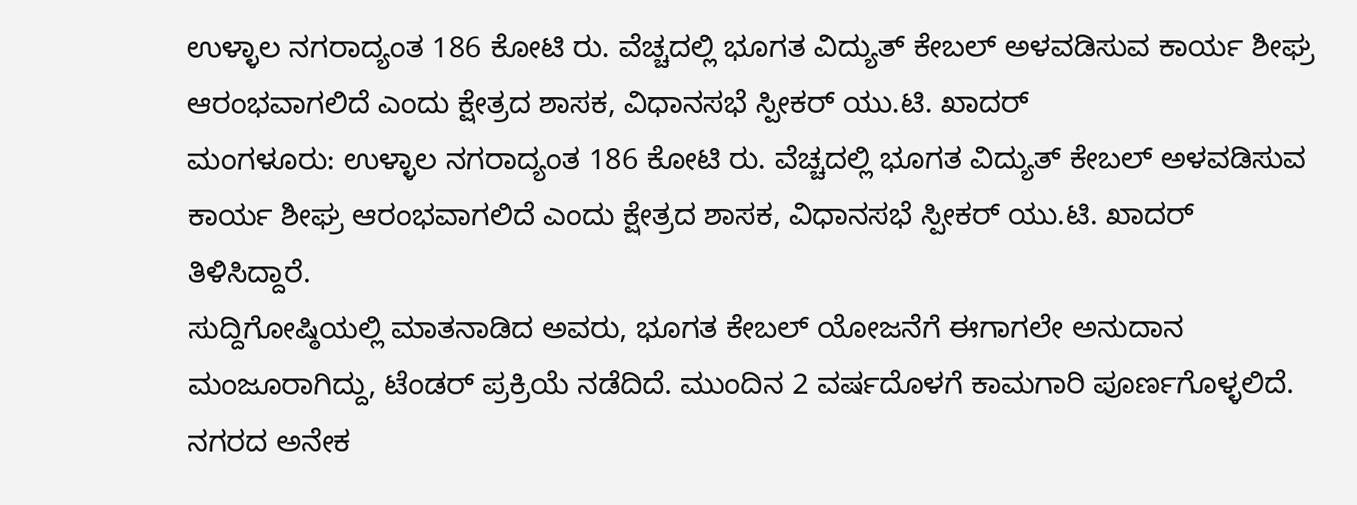ಉಳ್ಳಾಲ ನಗರಾದ್ಯಂತ 186 ಕೋಟಿ ರು. ವೆಚ್ಚದಲ್ಲಿ ಭೂಗತ ವಿದ್ಯುತ್ ಕೇಬಲ್ ಅಳವಡಿಸುವ ಕಾರ್ಯ ಶೀಘ್ರ ಆರಂಭವಾಗಲಿದೆ ಎಂದು ಕ್ಷೇತ್ರದ ಶಾಸಕ, ವಿಧಾನಸಭೆ ಸ್ಪೀಕರ್ ಯು.ಟಿ. ಖಾದರ್
ಮಂಗಳೂರು: ಉಳ್ಳಾಲ ನಗರಾದ್ಯಂತ 186 ಕೋಟಿ ರು. ವೆಚ್ಚದಲ್ಲಿ ಭೂಗತ ವಿದ್ಯುತ್ ಕೇಬಲ್ ಅಳವಡಿಸುವ ಕಾರ್ಯ ಶೀಘ್ರ ಆರಂಭವಾಗಲಿದೆ ಎಂದು ಕ್ಷೇತ್ರದ ಶಾಸಕ, ವಿಧಾನಸಭೆ ಸ್ಪೀಕರ್ ಯು.ಟಿ. ಖಾದರ್ ತಿಳಿಸಿದ್ದಾರೆ.
ಸುದ್ದಿಗೋಷ್ಠಿಯಲ್ಲಿ ಮಾತನಾಡಿದ ಅವರು, ಭೂಗತ ಕೇಬಲ್ ಯೋಜನೆಗೆ ಈಗಾಗಲೇ ಅನುದಾನ ಮಂಜೂರಾಗಿದ್ದು, ಟೆಂಡರ್ ಪ್ರಕ್ರಿಯೆ ನಡೆದಿದೆ. ಮುಂದಿನ 2 ವರ್ಷದೊಳಗೆ ಕಾಮಗಾರಿ ಪೂರ್ಣಗೊಳ್ಳಲಿದೆ. ನಗರದ ಅನೇಕ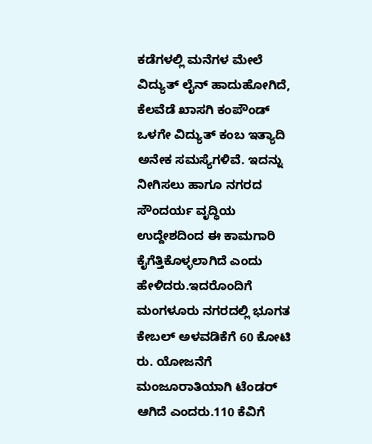ಕಡೆಗಳಲ್ಲಿ ಮನೆಗಳ ಮೇಲೆ ವಿದ್ಯುತ್ ಲೈನ್ ಹಾದುಹೋಗಿದೆ, ಕೆಲವೆಡೆ ಖಾಸಗಿ ಕಂಪೌಂಡ್ ಒಳಗೇ ವಿದ್ಯುತ್ ಕಂಬ ಇತ್ಯಾದಿ ಅನೇಕ ಸಮಸ್ಯೆಗಳಿವೆ. ಇದನ್ನು ನೀಗಿಸಲು ಹಾಗೂ ನಗರದ ಸೌಂದರ್ಯ ವೃದ್ಧಿಯ ಉದ್ದೇಶದಿಂದ ಈ ಕಾಮಗಾರಿ ಕೈಗೆತ್ತಿಕೊಳ್ಳಲಾಗಿದೆ ಎಂದು ಹೇಳಿದರು.ಇದರೊಂದಿಗೆ ಮಂಗಳೂರು ನಗರದಲ್ಲಿ ಭೂಗತ ಕೇಬಲ್ ಅಳವಡಿಕೆಗೆ 60 ಕೋಟಿ ರು. ಯೋಜನೆಗೆ ಮಂಜೂರಾತಿಯಾಗಿ ಟೆಂಡರ್ ಆಗಿದೆ ಎಂದರು.110 ಕೆವಿಗೆ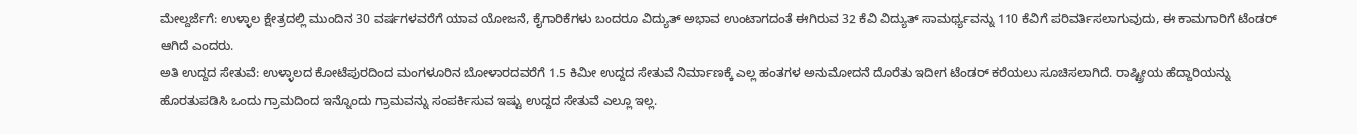ಮೇಲ್ದರ್ಜೆಗೆ: ಉಳ್ಳಾಲ ಕ್ಷೇತ್ರದಲ್ಲಿ ಮುಂದಿನ 30 ವರ್ಷಗಳವರೆಗೆ ಯಾವ ಯೋಜನೆ, ಕೈಗಾರಿಕೆಗಳು ಬಂದರೂ ವಿದ್ಯುತ್ ಅಭಾವ ಉಂಟಾಗದಂತೆ ಈಗಿರುವ 32 ಕೆವಿ ವಿದ್ಯುತ್ ಸಾಮರ್ಥ್ಯವನ್ನು 110 ಕೆವಿಗೆ ಪರಿವರ್ತಿಸಲಾಗುವುದು, ಈ ಕಾಮಗಾರಿಗೆ ಟೆಂಡರ್ ಆಗಿದೆ ಎಂದರು.
ಅತಿ ಉದ್ದದ ಸೇತುವೆ: ಉಳ್ಳಾಲದ ಕೋಟೆಪುರದಿಂದ ಮಂಗಳೂರಿನ ಬೋಳಾರದವರೆಗೆ 1.5 ಕಿಮೀ ಉದ್ದದ ಸೇತುವೆ ನಿರ್ಮಾಣಕ್ಕೆ ಎಲ್ಲ ಹಂತಗಳ ಅನುಮೋದನೆ ದೊರೆತು ಇದೀಗ ಟೆಂಡರ್ ಕರೆಯಲು ಸೂಚಿಸಲಾಗಿದೆ. ರಾಷ್ಟ್ರೀಯ ಹೆದ್ದಾರಿಯನ್ನು ಹೊರತುಪಡಿಸಿ ಒಂದು ಗ್ರಾಮದಿಂದ ಇನ್ನೊಂದು ಗ್ರಾಮವನ್ನು ಸಂಪರ್ಕಿಸುವ ಇಷ್ಟು ಉದ್ದದ ಸೇತುವೆ ಎಲ್ಲೂ ಇಲ್ಲ.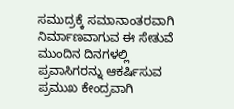ಸಮುದ್ರಕ್ಕೆ ಸಮಾನಾಂತರವಾಗಿ ನಿರ್ಮಾಣವಾಗುವ ಈ ಸೇತುವೆ ಮುಂದಿನ ದಿನಗಳಲ್ಲಿ ಪ್ರವಾಸಿಗರನ್ನು ಆಕರ್ಷಿಸುವ ಪ್ರಮುಖ ಕೇಂದ್ರವಾಗಿ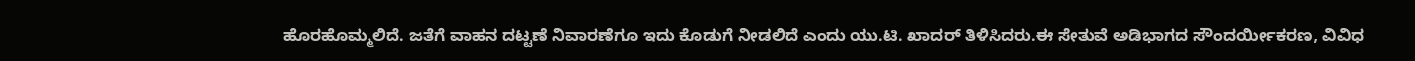ಹೊರಹೊಮ್ಮಲಿದೆ. ಜತೆಗೆ ವಾಹನ ದಟ್ಟಣೆ ನಿವಾರಣೆಗೂ ಇದು ಕೊಡುಗೆ ನೀಡಲಿದೆ ಎಂದು ಯು.ಟಿ. ಖಾದರ್ ತಿಳಿಸಿದರು.ಈ ಸೇತುವೆ ಅಡಿಭಾಗದ ಸೌಂದರ್ಯೀಕರಣ, ವಿವಿಧ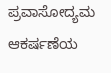ಪ್ರವಾಸೋದ್ಯಮ ಆಕರ್ಷಣೆಯ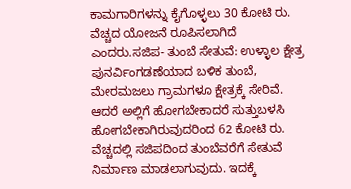ಕಾಮಗಾರಿಗಳನ್ನು ಕೈಗೊಳ್ಳಲು 30 ಕೋಟಿ ರು. ವೆಚ್ಚದ ಯೋಜನೆ ರೂಪಿಸಲಾಗಿದೆ ಎಂದರು.ಸಜಿಪ- ತುಂಬೆ ಸೇತುವೆ: ಉಳ್ಳಾಲ ಕ್ಷೇತ್ರ ಪುನರ್ವಿಂಗಡಣೆಯಾದ ಬಳಿಕ ತುಂಬೆ, ಮೇರಮಜಲು ಗ್ರಾಮಗಳೂ ಕ್ಷೇತ್ರಕ್ಕೆ ಸೇರಿವೆ. ಆದರೆ ಅಲ್ಲಿಗೆ ಹೋಗಬೇಕಾದರೆ ಸುತ್ತುಬಳಸಿ ಹೋಗಬೇಕಾಗಿರುವುದರಿಂದ 62 ಕೋಟಿ ರು. ವೆಚ್ಚದಲ್ಲಿ ಸಜಿಪದಿಂದ ತುಂಬೆವರೆಗೆ ಸೇತುವೆ ನಿರ್ಮಾಣ ಮಾಡಲಾಗುವುದು. ಇದಕ್ಕೆ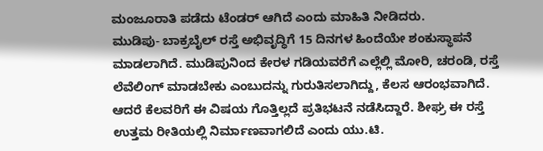ಮಂಜೂರಾತಿ ಪಡೆದು ಟೆಂಡರ್ ಆಗಿದೆ ಎಂದು ಮಾಹಿತಿ ನೀಡಿದರು.
ಮುಡಿಪು- ಬಾಕ್ರಬೈಲ್ ರಸ್ತೆ ಅಭಿವೃದ್ಧಿಗೆ 15 ದಿನಗಳ ಹಿಂದೆಯೇ ಶಂಕುಸ್ಥಾಪನೆ ಮಾಡಲಾಗಿದೆ. ಮುಡಿಪುನಿಂದ ಕೇರಳ ಗಡಿಯವರೆಗೆ ಎಲ್ಲೆಲ್ಲಿ ಮೋರಿ, ಚರಂಡಿ, ರಸ್ತೆ ಲೆವೆಲಿಂಗ್ ಮಾಡಬೇಕು ಎಂಬುದನ್ನು ಗುರುತಿಸಲಾಗಿದ್ದು, ಕೆಲಸ ಆರಂಭವಾಗಿದೆ. ಆದರೆ ಕೆಲವರಿಗೆ ಈ ವಿಷಯ ಗೊತ್ತಿಲ್ಲದೆ ಪ್ರತಿಭಟನೆ ನಡೆಸಿದ್ದಾರೆ. ಶೀಘ್ರ ಈ ರಸ್ತೆ ಉತ್ತಮ ರೀತಿಯಲ್ಲಿ ನಿರ್ಮಾಣವಾಗಲಿದೆ ಎಂದು ಯು.ಟಿ.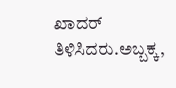ಖಾದರ್ ತಿಳಿಸಿದರು.ಅಬ್ಬಕ್ಕ,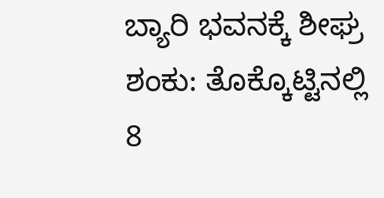ಬ್ಯಾರಿ ಭವನಕ್ಕೆ ಶೀಘ್ರ ಶಂಕು: ತೊಕ್ಕೊಟ್ಟಿನಲ್ಲಿ 8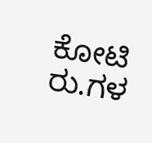ಕೋಟಿ ರು.ಗಳ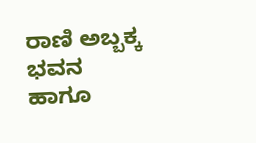ರಾಣಿ ಅಬ್ಬಕ್ಕ ಭವನ ಹಾಗೂ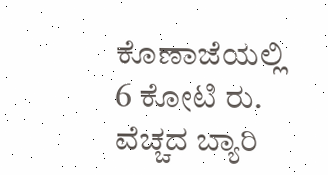ಕೊಣಾಜೆಯಲ್ಲಿ 6 ಕೋಟಿ ರು. ವೆಚ್ಚದ ಬ್ಯಾರಿ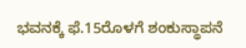ಭವನಕ್ಕೆ ಫೆ.15ರೊಳಗೆ ಶಂಕುಸ್ಥಾಪನೆ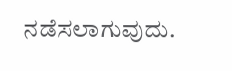ನಡೆಸಲಾಗುವುದು.